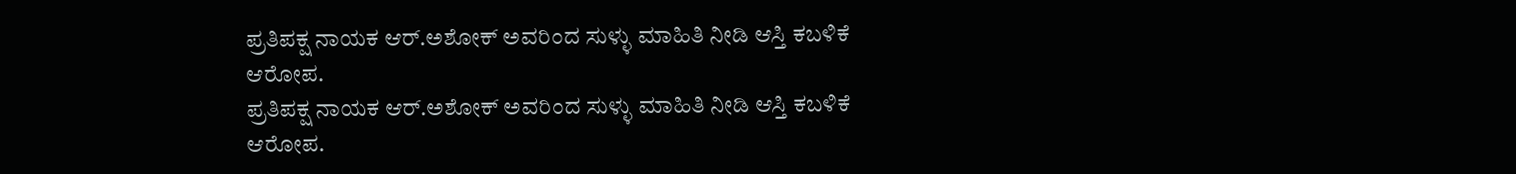ಪ್ರತಿಪಕ್ಷ ನಾಯಕ ಆರ್.ಅಶೋಕ್ ಅವರಿಂದ ಸುಳ್ಳು ಮಾಹಿತಿ ನೀಡಿ ಆಸ್ತಿ ಕಬಳಿಕೆ ಆರೋಪ.
ಪ್ರತಿಪಕ್ಷ ನಾಯಕ ಆರ್.ಅಶೋಕ್ ಅವರಿಂದ ಸುಳ್ಳು ಮಾಹಿತಿ ನೀಡಿ ಆಸ್ತಿ ಕಬಳಿಕೆ ಆರೋಪ.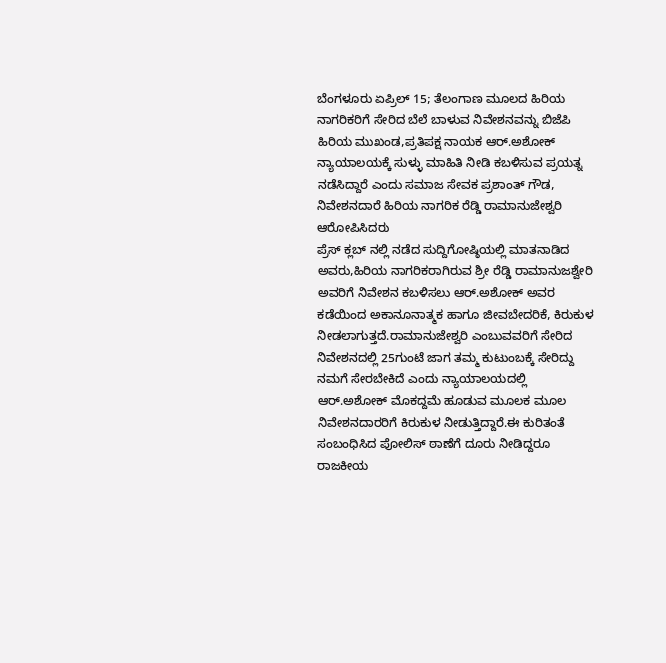ಬೆಂಗಳೂರು ಏಪ್ರಿಲ್ 15; ತೆಲಂಗಾಣ ಮೂಲದ ಹಿರಿಯ ನಾಗರಿಕರಿಗೆ ಸೇರಿದ ಬೆಲೆ ಬಾಳುವ ನಿವೇಶನವನ್ನು ಬಿಜೆಪಿ ಹಿರಿಯ ಮುಖಂಡ,ಪ್ರತಿಪಕ್ಷ ನಾಯಕ ಆರ್.ಅಶೋಕ್ ನ್ಯಾಯಾಲಯಕ್ಕೆ ಸುಳ್ಳು ಮಾಹಿತಿ ನೀಡಿ ಕಬಳಿಸುವ ಪ್ರಯತ್ನ ನಡೆಸಿದ್ದಾರೆ ಎಂದು ಸಮಾಜ ಸೇವಕ ಪ್ರಶಾಂತ್ ಗೌಡ, ನಿವೇಶನದಾರೆ ಹಿರಿಯ ನಾಗರಿಕ ರೆಡ್ಡಿ ರಾಮಾನುಜೇಶ್ವರಿ ಆರೋಪಿಸಿದರು
ಪ್ರೆಸ್ ಕ್ಲಬ್ ನಲ್ಲಿ ನಡೆದ ಸುದ್ದಿಗೋಷ್ಠಿಯಲ್ಲಿ ಮಾತನಾಡಿದ ಅವರು,ಹಿರಿಯ ನಾಗರಿಕರಾಗಿರುವ ಶ್ರೀ ರೆಡ್ಡಿ ರಾಮಾನುಜಶ್ವೇರಿ ಅವರಿಗೆ ನಿವೇಶನ ಕಬಳಿಸಲು ಆರ್.ಅಶೋಕ್ ಅವರ ಕಡೆಯಿಂದ ಅಕಾನೂನಾತ್ಮಕ ಹಾಗೂ ಜೀವಬೇದರಿಕೆ, ಕಿರುಕುಳ ನೀಡಲಾಗುತ್ತದೆ.ರಾಮಾನುಜೇಶ್ವರಿ ಎಂಬುವವರಿಗೆ ಸೇರಿದ ನಿವೇಶನದಲ್ಲಿ 25ಗುಂಟೆ ಜಾಗ ತಮ್ಮ ಕುಟುಂಬಕ್ಕೆ ಸೇರಿದ್ದು ನಮಗೆ ಸೇರಬೇಕಿದೆ ಎಂದು ನ್ಯಾಯಾಲಯದಲ್ಲಿ ಆರ್.ಅಶೋಕ್ ಮೊಕದ್ದಮೆ ಹೂಡುವ ಮೂಲಕ ಮೂಲ ನಿವೇಶನದಾರರಿಗೆ ಕಿರುಕುಳ ನೀಡುತ್ತಿದ್ದಾರೆ.ಈ ಕುರಿತಂತೆ ಸಂಬಂಧಿಸಿದ ಪೋಲಿಸ್ ಠಾಣೆಗೆ ದೂರು ನೀಡಿದ್ದರೂ ರಾಜಕೀಯ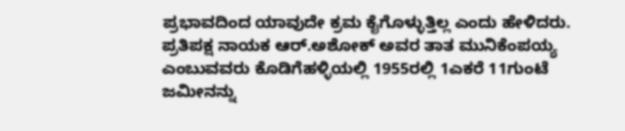ಪ್ರಭಾವದಿಂದ ಯಾವುದೇ ಕ್ರಮ ಕೈಗೊಳ್ಳುತ್ತಿಲ್ಲ ಎಂದು ಹೇಳಿದರು.
ಪ್ರತಿಪಕ್ಷ ನಾಯಕ ಆರ್.ಅಶೋಕ್ ಅವರ ತಾತ ಮುನಿಕೆಂಪಯ್ಯ ಎಂಬುವವರು ಕೊಡಿಗೆಹಳ್ಳಿಯಲ್ಲಿ 1955ರಲ್ಲಿ 1ಎಕರೆ 11ಗುಂಟೆ ಜಮೀನನ್ನು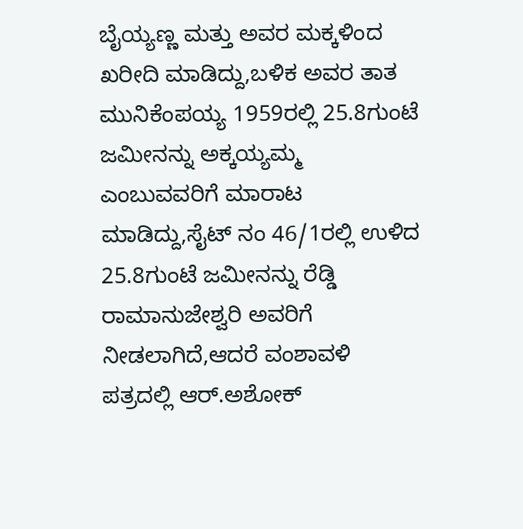ಬೈಯ್ಯಣ್ಣ ಮತ್ತು ಅವರ ಮಕ್ಕಳಿಂದ ಖರೀದಿ ಮಾಡಿದ್ದು,ಬಳಿಕ ಅವರ ತಾತ ಮುನಿಕೆಂಪಯ್ಯ 1959ರಲ್ಲಿ 25.8ಗುಂಟೆ ಜಮೀನನ್ನು ಅಕ್ಕಯ್ಯಮ್ಮ ಎಂಬುವವರಿಗೆ ಮಾರಾಟ ಮಾಡಿದ್ದು,ಸೈಟ್ ನಂ 46/1ರಲ್ಲಿ ಉಳಿದ 25.8ಗುಂಟೆ ಜಮೀನನ್ನು ರೆಡ್ಡಿ ರಾಮಾನುಜೇಶ್ವರಿ ಅವರಿಗೆ ನೀಡಲಾಗಿದೆ,ಆದರೆ ವಂಶಾವಳಿ ಪತ್ರದಲ್ಲಿ ಆರ್.ಅಶೋಕ್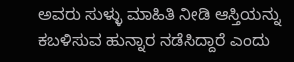ಅವರು ಸುಳ್ಳು ಮಾಹಿತಿ ನೀಡಿ ಆಸ್ತಿಯನ್ನು ಕಬಳಿಸುವ ಹುನ್ನಾರ ನಡೆಸಿದ್ದಾರೆ ಎಂದು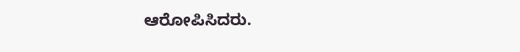ಆರೋಪಿಸಿದರು.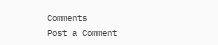Comments
Post a Comment